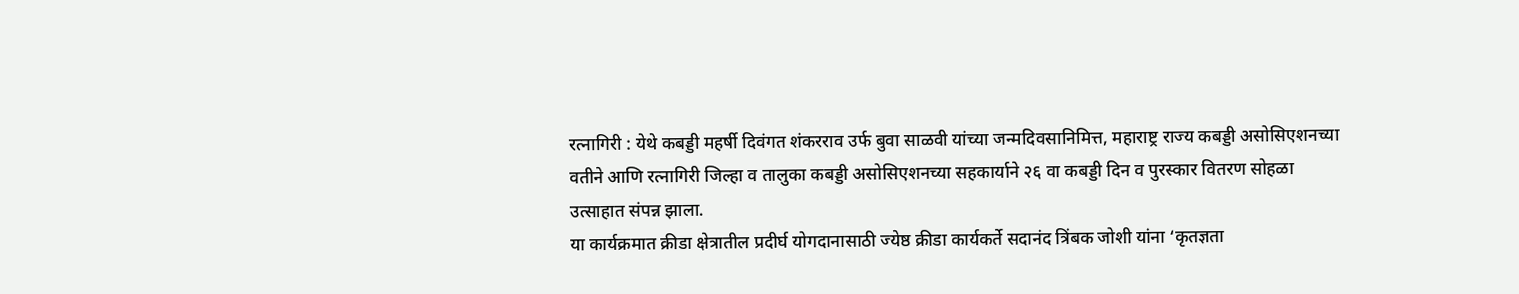रत्नागिरी : येथे कबड्डी महर्षी दिवंगत शंकरराव उर्फ बुवा साळवी यांच्या जन्मदिवसानिमित्त, महाराष्ट्र राज्य कबड्डी असोसिएशनच्या वतीने आणि रत्नागिरी जिल्हा व तालुका कबड्डी असोसिएशनच्या सहकार्याने २६ वा कबड्डी दिन व पुरस्कार वितरण सोहळा उत्साहात संपन्न झाला.
या कार्यक्रमात क्रीडा क्षेत्रातील प्रदीर्घ योगदानासाठी ज्येष्ठ क्रीडा कार्यकर्ते सदानंद त्रिंबक जोशी यांना ‘कृतज्ञता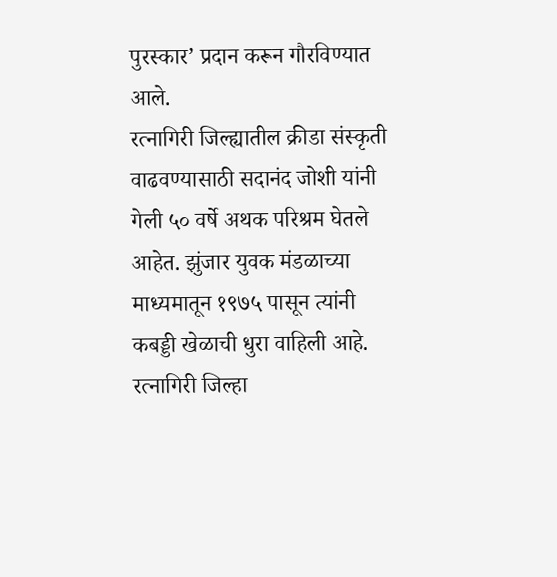पुरस्कार’ प्रदान करून गौरविण्यात आले.
रत्नागिरी जिल्ह्यातील क्रीडा संस्कृती वाढवण्यासाठी सदानंद जोशी यांनी गेली ५० वर्षे अथक परिश्रम घेतले आहेत. झुंजार युवक मंडळाच्या माध्यमातून १९७५ पासून त्यांनी कबड्डी खेळाची धुरा वाहिली आहे.
रत्नागिरी जिल्हा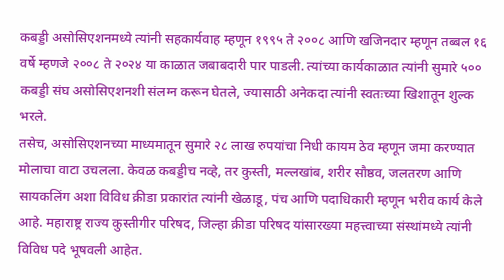कबड्डी असोसिएशनमध्ये त्यांनी सहकार्यवाह म्हणून १९९५ ते २००८ आणि खजिनदार म्हणून तब्बल १६ वर्षे म्हणजे २००८ ते २०२४ या काळात जबाबदारी पार पाडली. त्यांच्या कार्यकाळात त्यांनी सुमारे ५०० कबड्डी संघ असोसिएशनशी संलग्न करून घेतले, ज्यासाठी अनेकदा त्यांनी स्वतःच्या खिशातून शुल्क भरले.
तसेच, असोसिएशनच्या माध्यमातून सुमारे २८ लाख रुपयांचा निधी कायम ठेव म्हणून जमा करण्यात मोलाचा वाटा उचलला. केवळ कबड्डीच नव्हे, तर कुस्ती, मल्लखांब, शरीर सौष्ठव, जलतरण आणि सायकलिंग अशा विविध क्रीडा प्रकारांत त्यांनी खेळाडू, पंच आणि पदाधिकारी म्हणून भरीव कार्य केले आहे. महाराष्ट्र राज्य कुस्तीगीर परिषद, जिल्हा क्रीडा परिषद यांसारख्या महत्त्वाच्या संस्थांमध्ये त्यांनी विविध पदे भूषवली आहेत.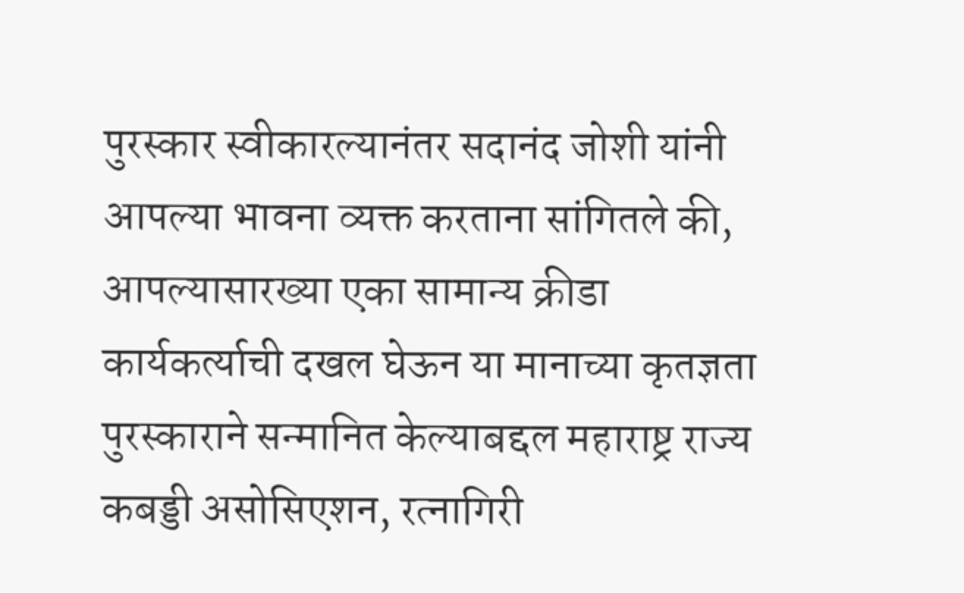पुरस्कार स्वीकारल्यानंतर सदानंद जोशी यांनी आपल्या भावना व्यक्त करताना सांगितले की, आपल्यासारख्या एका सामान्य क्रीडा कार्यकर्त्याची दखल घेऊन या मानाच्या कृतज्ञता पुरस्काराने सन्मानित केल्याबद्दल महाराष्ट्र राज्य कबड्डी असोसिएशन, रत्नागिरी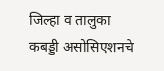जिल्हा व तालुका कबड्डी असोसिएशनचे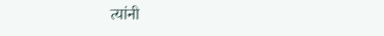त्यांनी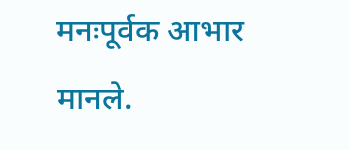मनःपूर्वक आभार मानले.